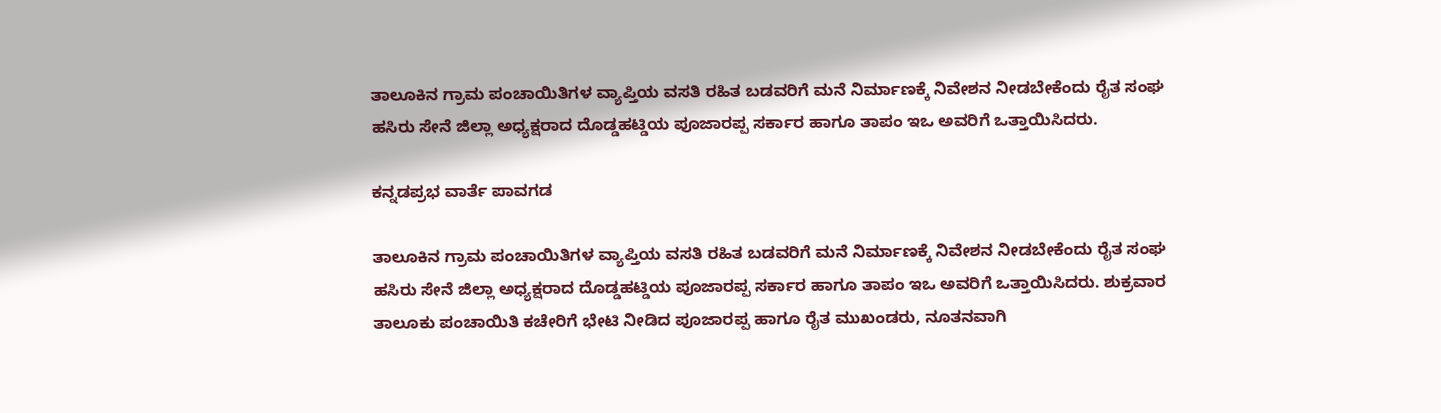ತಾಲೂಕಿನ ಗ್ರಾಮ ಪಂಚಾಯಿತಿಗಳ ವ್ಯಾಪ್ತಿಯ ವಸತಿ ರಹಿತ ಬಡವರಿಗೆ ಮನೆ ನಿರ್ಮಾಣಕ್ಕೆ ನಿವೇಶನ ನೀಡಬೇಕೆಂದು ರೈತ ಸಂಘ ಹಸಿರು ಸೇನೆ ಜಿಲ್ಲಾ ಅಧ್ಯಕ್ಷರಾದ ದೊಡ್ಡಹಟ್ಡಿಯ ಪೂಜಾರಪ್ಪ ಸರ್ಕಾರ ಹಾಗೂ ತಾಪಂ ಇಒ ಅವರಿಗೆ ಒತ್ತಾಯಿಸಿದರು.

ಕನ್ನಡಪ್ರಭ ವಾರ್ತೆ ಪಾವಗಡ

ತಾಲೂಕಿನ ಗ್ರಾಮ ಪಂಚಾಯಿತಿಗಳ ವ್ಯಾಪ್ತಿಯ ವಸತಿ ರಹಿತ ಬಡವರಿಗೆ ಮನೆ ನಿರ್ಮಾಣಕ್ಕೆ ನಿವೇಶನ ನೀಡಬೇಕೆಂದು ರೈತ ಸಂಘ ಹಸಿರು ಸೇನೆ ಜಿಲ್ಲಾ ಅಧ್ಯಕ್ಷರಾದ ದೊಡ್ಡಹಟ್ಡಿಯ ಪೂಜಾರಪ್ಪ ಸರ್ಕಾರ ಹಾಗೂ ತಾಪಂ ಇಒ ಅವರಿಗೆ ಒತ್ತಾಯಿಸಿದರು. ಶುಕ್ರವಾರ ತಾಲೂಕು ಪಂಚಾಯಿತಿ ಕಚೇರಿಗೆ ಭೇಟಿ ನೀಡಿದ ಪೂಜಾರಪ್ಪ ಹಾಗೂ ರೈತ ಮುಖಂಡರು, ನೂತನವಾಗಿ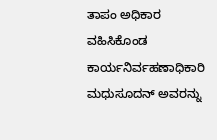ತಾಪಂ ಅಧಿಕಾರ ವಹಿಸಿಕೊಂಡ ಕಾರ್ಯನಿರ್ವಹಣಾಧಿಕಾರಿ ಮಧುಸೂದನ್ ಅವರನ್ನು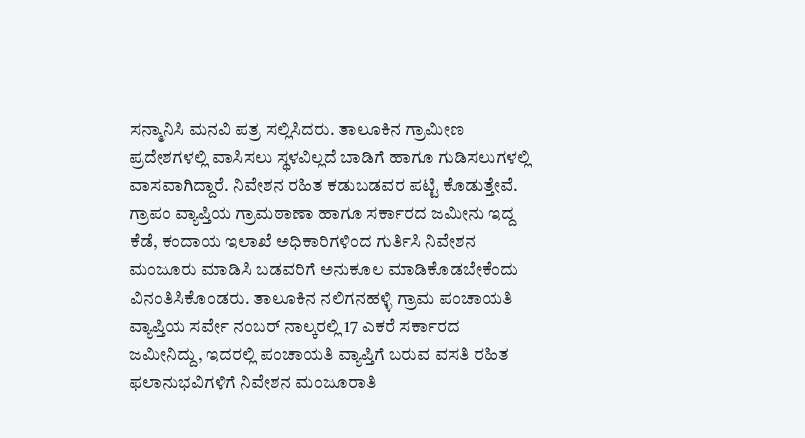ಸನ್ಮಾನಿಸಿ ಮನವಿ ಪತ್ರ ಸಲ್ಲಿಸಿದರು. ತಾಲೂಕಿನ ಗ್ರಾಮೀಣ ಪ್ರದೇಶಗಳಲ್ಲಿ ವಾಸಿಸಲು ಸ್ಥಳವಿಲ್ಲದೆ ಬಾಡಿಗೆ ಹಾಗೂ ಗುಡಿಸಲುಗಳಲ್ಲಿ ವಾಸವಾಗಿದ್ದಾರೆ. ನಿವೇಶನ ರಹಿತ ಕಡುಬಡವರ ಪಟ್ಟಿ ಕೊಡುತ್ತೇವೆ. ಗ್ರಾಪಂ ವ್ಯಾಪ್ತಿಯ ಗ್ರಾಮಠಾಣಾ ಹಾಗೂ ಸರ್ಕಾರದ ಜಮೀನು ಇದ್ದ ಕೆಡೆ, ಕಂದಾಯ ಇಲಾಖೆ ಅಧಿಕಾರಿಗಳಿಂದ ಗುರ್ತಿಸಿ ನಿವೇಶನ ಮಂಜೂರು ಮಾಡಿಸಿ ಬಡವರಿಗೆ ಅನುಕೂಲ ಮಾಡಿಕೊಡಬೇಕೆಂದು ವಿನಂತಿಸಿಕೊಂಡರು. ತಾಲೂಕಿನ ನಲಿಗನಹಳ್ಳಿ ಗ್ರಾಮ ಪಂಚಾಯತಿ ವ್ಯಾಪ್ತಿಯ ಸರ್ವೇ ನಂಬರ್ ನಾಲ್ಕರಲ್ಲಿ 17 ಎಕರೆ ಸರ್ಕಾರದ ಜಮೀನಿದ್ದು, ಇದರಲ್ಲಿ ಪಂಚಾಯತಿ ವ್ಯಾಪ್ತಿಗೆ ಬರುವ ವಸತಿ ರಹಿತ ಫಲಾನುಭವಿಗಳಿಗೆ ನಿವೇಶನ ಮಂಜೂರಾತಿ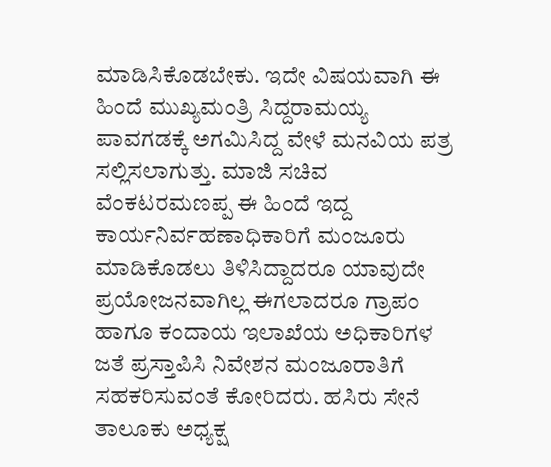ಮಾಡಿಸಿಕೊಡಬೇಕು. ಇದೇ ವಿಷಯವಾಗಿ ಈ ಹಿಂದೆ ಮುಖ್ಯಮಂತ್ರಿ ಸಿದ್ದರಾಮಯ್ಯ ಪಾವಗಡಕ್ಕೆ ಅಗಮಿಸಿದ್ದ ವೇಳೆ ಮನವಿಯ ಪತ್ರ ಸಲ್ಲಿಸಲಾಗುತ್ತು. ಮಾಜಿ ಸಚಿವ ವೆಂಕಟರಮಣಪ್ಪ ಈ ಹಿಂದೆ ಇದ್ದ ಕಾರ್ಯನಿರ್ವಹಣಾಧಿಕಾರಿಗೆ ಮಂಜೂರು ಮಾಡಿಕೊಡಲು ತಿಳಿಸಿದ್ದಾದರೂ ಯಾವುದೇ ಪ್ರಯೋಜನವಾಗಿಲ್ಲ ಈಗಲಾದರೂ ಗ್ರಾಪಂ ಹಾಗೂ ಕಂದಾಯ ಇಲಾಖೆಯ ಅಧಿಕಾರಿಗಳ ಜತೆ ಪ್ರಸ್ತಾಪಿಸಿ ನಿವೇಶನ ಮಂಜೂರಾತಿಗೆ ಸಹಕರಿಸುವಂತೆ ಕೋರಿದರು. ಹಸಿರು ಸೇನೆ ತಾಲೂಕು ಅಧ್ಯಕ್ಷ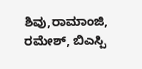ಶಿವು,ರಾಮಾಂಜಿ, ರಮೇಶ್, ಬಿಎಸ್ಪಿ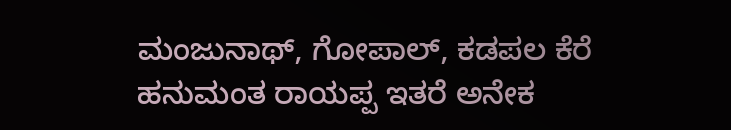ಮಂಜುನಾಥ್, ಗೋಪಾಲ್, ಕಡಪಲ ಕೆರೆ ಹನುಮಂತ ರಾಯಪ್ಪ ಇತರೆ ಅನೇಕ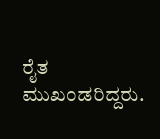ರೈತ ಮುಖಂಡರಿದ್ದರು.